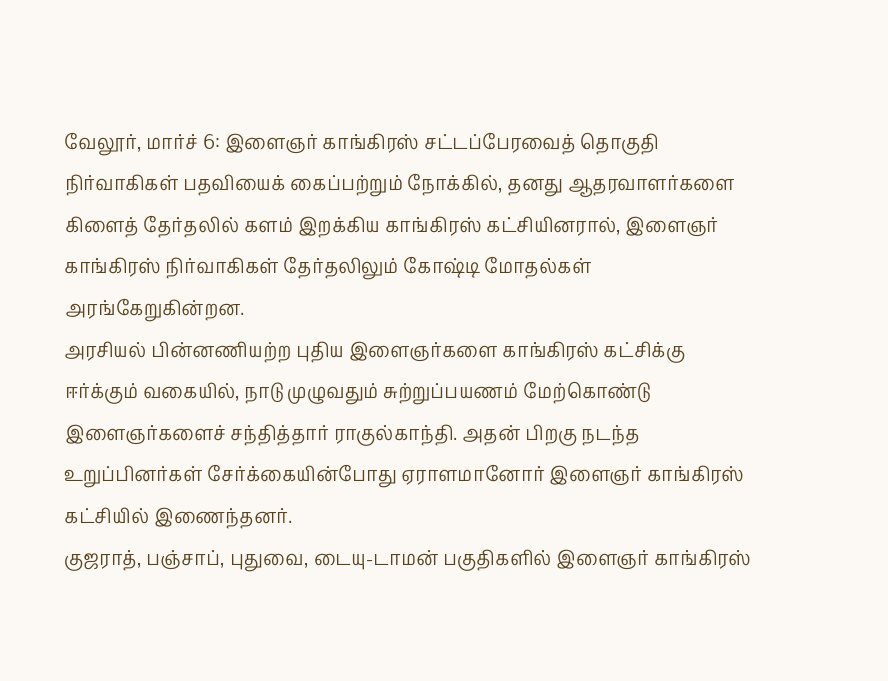வேலூர், மார்ச் 6: இளைஞர் காங்கிரஸ் சட்டப்பேரவைத் தொகுதி நிர்வாகிகள் பதவியைக் கைப்பற்றும் நோக்கில், தனது ஆதரவாளர்களை கிளைத் தேர்தலில் களம் இறக்கிய காங்கிரஸ் கட்சியினரால், இளைஞர் காங்கிரஸ் நிர்வாகிகள் தேர்தலிலும் கோஷ்டி மோதல்கள் அரங்கேறுகின்றன.
அரசியல் பின்னணியற்ற புதிய இளைஞர்களை காங்கிரஸ் கட்சிக்கு ஈர்க்கும் வகையில், நாடு முழுவதும் சுற்றுப்பயணம் மேற்கொண்டு இளைஞர்களைச் சந்தித்தார் ராகுல்காந்தி. அதன் பிறகு நடந்த உறுப்பினர்கள் சேர்க்கையின்போது ஏராளமானோர் இளைஞர் காங்கிரஸ் கட்சியில் இணைந்தனர்.
குஜராத், பஞ்சாப், புதுவை, டையு-டாமன் பகுதிகளில் இளைஞர் காங்கிரஸ்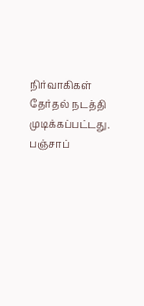நிர்வாகிகள் தேர்தல் நடத்தி முடிக்கப்பட்டது. பஞ்சாப்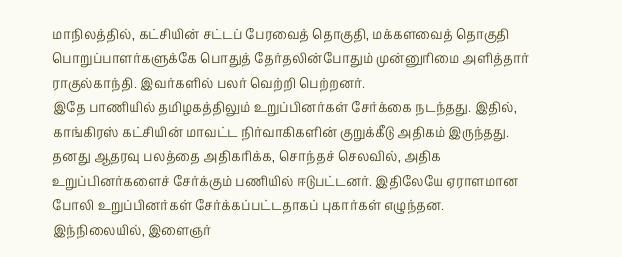மாநிலத்தில், கட்சியின் சட்டப் பேரவைத் தொகுதி, மக்களவைத் தொகுதி பொறுப்பாளர்களுக்கே பொதுத் தேர்தலின்போதும் முன்னுரிமை அளித்தார் ராகுல்காந்தி. இவர்களில் பலர் வெற்றி பெற்றனர்.
இதே பாணியில் தமிழகத்திலும் உறுப்பினர்கள் சேர்க்கை நடந்தது. இதில், காங்கிரஸ் கட்சியின் மாவட்ட நிர்வாகிகளின் குறுக்கீடு அதிகம் இருந்தது. தனது ஆதரவு பலத்தை அதிகரிக்க, சொந்தச் செலவில், அதிக உறுப்பினர்களைச் சேர்க்கும் பணியில் ஈடுபட்டனர். இதிலேயே ஏராளமான போலி உறுப்பினர்கள் சேர்க்கப்பட்டதாகப் புகார்கள் எழுந்தன.
இந்நிலையில், இளைஞர்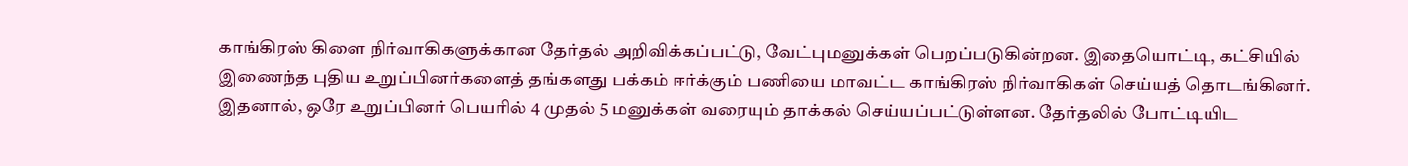காங்கிரஸ் கிளை நிர்வாகிகளுக்கான தேர்தல் அறிவிக்கப்பட்டு, வேட்புமனுக்கள் பெறப்படுகின்றன. இதையொட்டி, கட்சியில் இணைந்த புதிய உறுப்பினர்களைத் தங்களது பக்கம் ஈர்க்கும் பணியை மாவட்ட காங்கிரஸ் நிர்வாகிகள் செய்யத் தொடங்கினர். இதனால், ஒரே உறுப்பினர் பெயரில் 4 முதல் 5 மனுக்கள் வரையும் தாக்கல் செய்யப்பட்டுள்ளன. தேர்தலில் போட்டியிட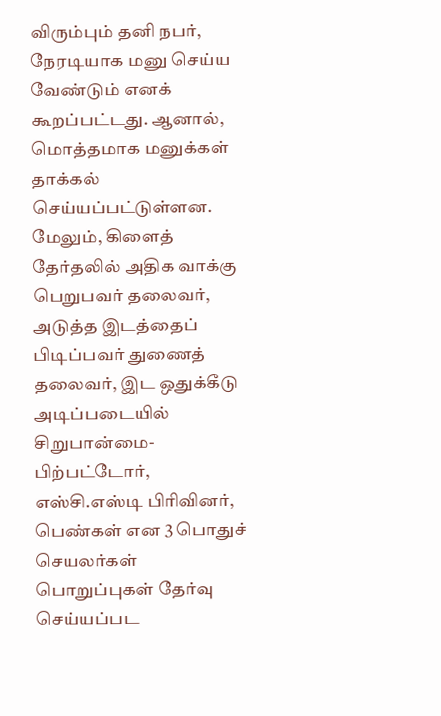விரும்பும் தனி நபர், நேரடியாக மனு செய்ய வேண்டும் எனக் கூறப்பட்டது. ஆனால், மொத்தமாக மனுக்கள் தாக்கல் செய்யப்பட்டுள்ளன.
மேலும், கிளைத் தேர்தலில் அதிக வாக்கு பெறுபவர் தலைவர், அடுத்த இடத்தைப் பிடிப்பவர் துணைத் தலைவர், இட ஒதுக்கீடு அடிப்படையில்
சிறுபான்மை-பிற்பட்டோர், எஸ்சி.எஸ்டி பிரிவினர், பெண்கள் என 3 பொதுச் செயலர்கள் பொறுப்புகள் தேர்வு செய்யப்பட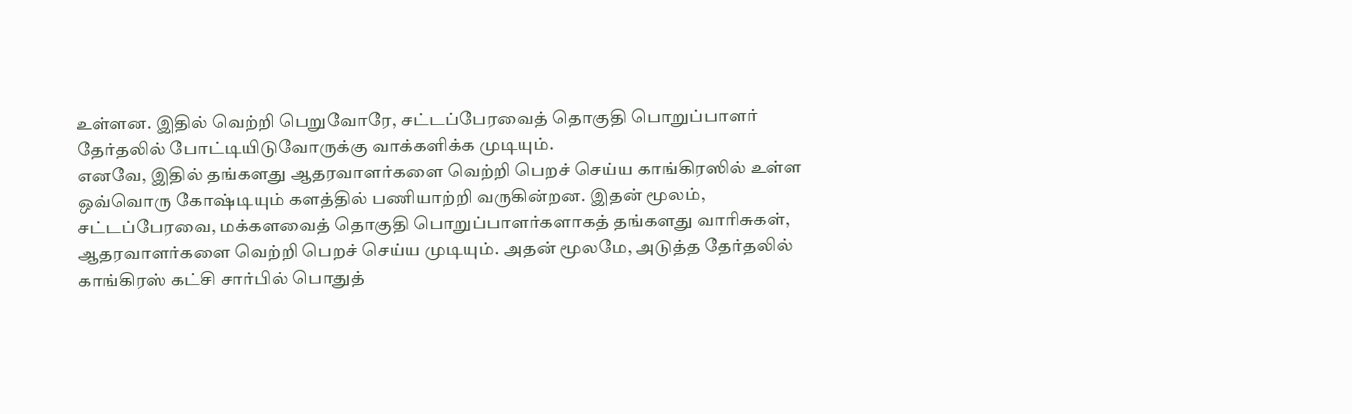உள்ளன. இதில் வெற்றி பெறுவோரே, சட்டப்பேரவைத் தொகுதி பொறுப்பாளர் தேர்தலில் போட்டியிடுவோருக்கு வாக்களிக்க முடியும்.
எனவே, இதில் தங்களது ஆதரவாளர்களை வெற்றி பெறச் செய்ய காங்கிரஸில் உள்ள ஒவ்வொரு கோஷ்டியும் களத்தில் பணியாற்றி வருகின்றன. இதன் மூலம், சட்டப்பேரவை, மக்களவைத் தொகுதி பொறுப்பாளர்களாகத் தங்களது வாரிசுகள், ஆதரவாளர்களை வெற்றி பெறச் செய்ய முடியும். அதன் மூலமே, அடுத்த தேர்தலில் காங்கிரஸ் கட்சி சார்பில் பொதுத்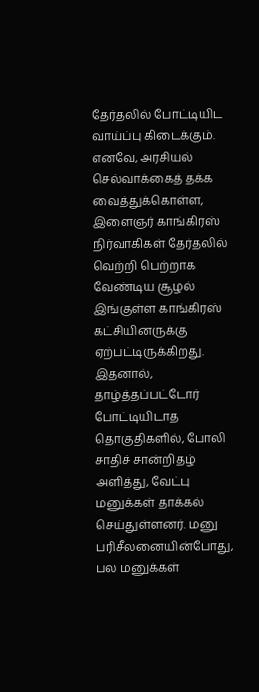தேர்தலில் போட்டியிட வாய்ப்பு கிடைக்கும்.
எனவே, அரசியல் செல்வாக்கைத் தக்க வைத்துக்கொள்ள, இளைஞர் காங்கிரஸ் நிர்வாகிகள் தேர்தலில் வெற்றி பெற்றாக வேண்டிய சூழல் இங்குள்ள காங்கிரஸ் கட்சியினருக்கு ஏற்பட்டிருக்கிறது.
இதனால், தாழ்த்தப்பட்டோர் போட்டியிடாத தொகுதிகளில், போலி சாதிச் சான்றிதழ் அளித்து, வேட்பு மனுக்கள் தாக்கல் செய்துள்ளனர். மனு பரிசீலனையின்போது, பல மனுக்கள்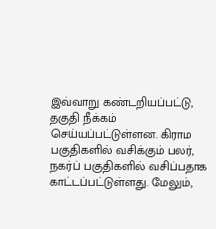இவ்வாறு கண்டறியப்பட்டு, தகுதி நீக்கம் செய்யப்பட்டுள்ளன. கிராம பகுதிகளில் வசிக்கும் பலர், நகர்ப் பகுதிகளில் வசிப்பதாக காட்டப்பட்டுள்ளது. மேலும்,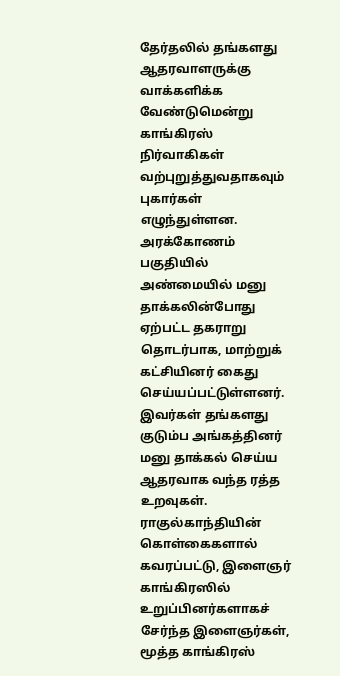தேர்தலில் தங்களது ஆதரவாளருக்கு வாக்களிக்க வேண்டுமென்று காங்கிரஸ் நிர்வாகிகள் வற்புறுத்துவதாகவும் புகார்கள் எழுந்துள்ளன.
அரக்கோணம் பகுதியில் அண்மையில் மனு தாக்கலின்போது ஏற்பட்ட தகராறு தொடர்பாக, மாற்றுக் கட்சியினர் கைது செய்யப்பட்டுள்ளனர். இவர்கள் தங்களது குடும்ப அங்கத்தினர் மனு தாக்கல் செய்ய ஆதரவாக வந்த ரத்த உறவுகள்.
ராகுல்காந்தியின் கொள்கைகளால் கவரப்பட்டு, இளைஞர் காங்கிரஸில் உறுப்பினர்களாகச் சேர்ந்த இளைஞர்கள், மூத்த காங்கிரஸ்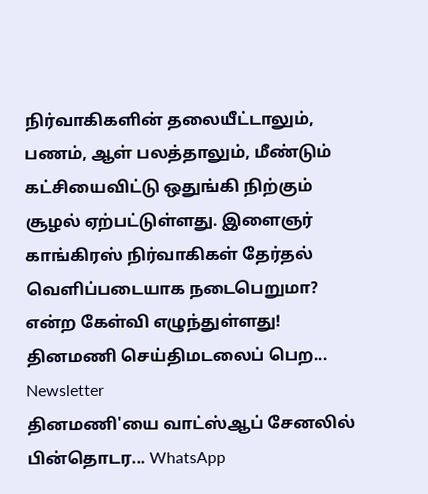நிர்வாகிகளின் தலையீட்டாலும், பணம், ஆள் பலத்தாலும், மீண்டும் கட்சியைவிட்டு ஒதுங்கி நிற்கும் சூழல் ஏற்பட்டுள்ளது. இளைஞர் காங்கிரஸ் நிர்வாகிகள் தேர்தல் வெளிப்படையாக நடைபெறுமா? என்ற கேள்வி எழுந்துள்ளது!
தினமணி செய்திமடலைப் பெற... Newsletter
தினமணி'யை வாட்ஸ்ஆப் சேனலில் பின்தொடர... WhatsApp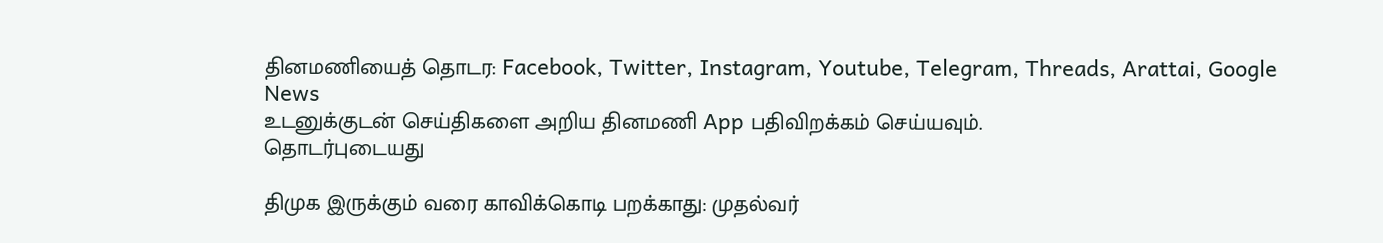தினமணியைத் தொடர: Facebook, Twitter, Instagram, Youtube, Telegram, Threads, Arattai, Google News
உடனுக்குடன் செய்திகளை அறிய தினமணி App பதிவிறக்கம் செய்யவும்.
தொடர்புடையது

திமுக இருக்கும் வரை காவிக்கொடி பறக்காது: முதல்வர்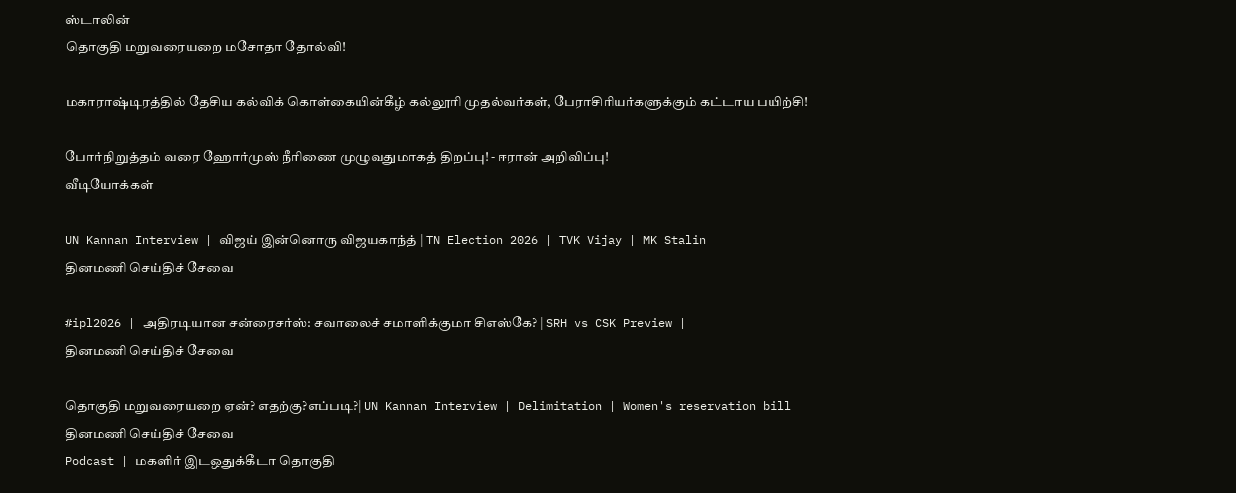ஸ்டாலின்
தொகுதி மறுவரையறை மசோதா தோல்வி!

மகாராஷ்டிரத்தில் தேசிய கல்விக் கொள்கையின்கீழ் கல்லூரி முதல்வர்கள், பேராசிரியர்களுக்கும் கட்டாய பயிற்சி!

போர்நிறுத்தம் வரை ஹோர்முஸ் நீரிணை முழுவதுமாகத் திறப்பு! - ஈரான் அறிவிப்பு!
வீடியோக்கள்

UN Kannan Interview | விஜய் இன்னொரு விஜயகாந்த் | TN Election 2026 | TVK Vijay | MK Stalin
தினமணி செய்திச் சேவை

#ipl2026 | அதிரடியான சன்ரைசர்ஸ்: சவாலைச் சமாளிக்குமா சிஎஸ்கே? | SRH vs CSK Preview |
தினமணி செய்திச் சேவை

தொகுதி மறுவரையறை ஏன்? எதற்கு?எப்படி?| UN Kannan Interview | Delimitation | Women's reservation bill
தினமணி செய்திச் சேவை
Podcast | மகளிர் இடஒதுக்கீடா தொகுதி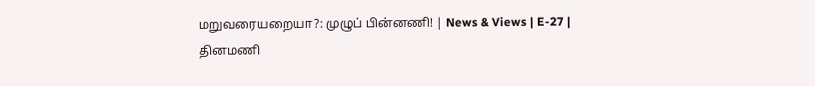மறுவரையறையா?: முழுப் பின்னணி! | News & Views | E-27 |
தினமணி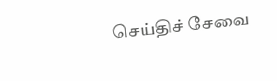செய்திச் சேவை